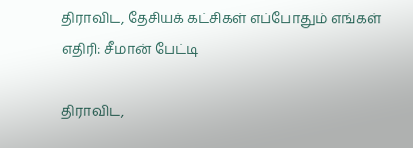திராவிட, தேசியக் கட்சிகள் எப்போதும் எங்கள் எதிரி: சீமான் பேட்டி

திராவிட,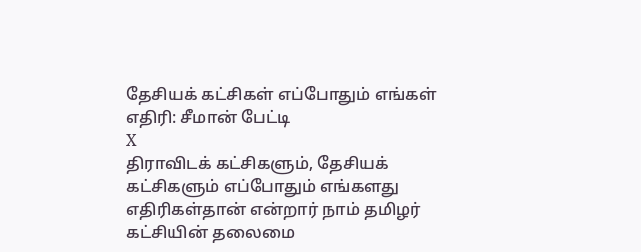தேசியக் கட்சிகள் எப்போதும் எங்கள் எதிரி: சீமான் பேட்டி
X
திராவிடக் கட்சிகளும், தேசியக் கட்சிகளும் எப்போதும் எங்களது எதிரிகள்தான் என்றார் நாம் தமிழர் கட்சியின் தலைமை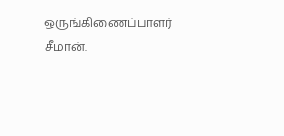ஒருங்கிணைப்பாளர் சீமான்.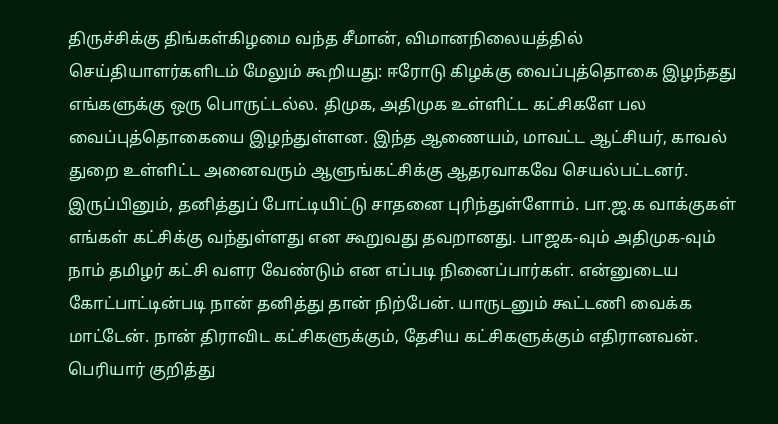திருச்சிக்கு திங்கள்கிழமை வந்த சீமான், விமானநிலையத்தில் செய்தியாளர்களிடம் மேலும் கூறியது: ஈரோடு கிழக்கு வைப்புத்தொகை இழந்தது எங்களுக்கு ஒரு பொருட்டல்ல. திமுக, அதிமுக உள்ளிட்ட கட்சிகளே பல வைப்புத்தொகையை இழந்துள்ளன. இந்த ஆணையம், மாவட்ட ஆட்சியர், காவல் துறை உள்ளிட்ட அனைவரும் ஆளுங்கட்சிக்கு ஆதரவாகவே செயல்பட்டனர். இருப்பினும், தனித்துப் போட்டியிட்டு சாதனை புரிந்துள்ளோம். பா.ஜ.க வாக்குகள் எங்கள் கட்சிக்கு வந்துள்ளது என கூறுவது தவறானது. பாஜக-வும் அதிமுக-வும் நாம் தமிழர் கட்சி வளர வேண்டும் என எப்படி நினைப்பார்கள். என்னுடைய கோட்பாட்டின்படி நான் தனித்து தான் நிற்பேன். யாருடனும் கூட்டணி வைக்க மாட்டேன். நான் திராவிட கட்சிகளுக்கும், தேசிய கட்சிகளுக்கும் எதிரானவன். பெரியார் குறித்து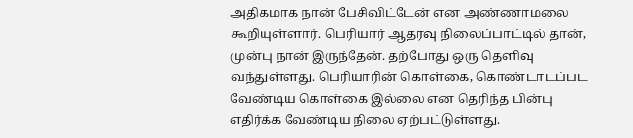அதிகமாக நான் பேசிவிட்டேன் என அண்ணாமலை கூறியுள்ளார். பெரியார் ஆதரவு நிலைப்பாட்டில் தான், முன்பு நான் இருந்தேன். தற்போது ஒரு தெளிவு வந்துள்ளது. பெரியாரின் கொள்கை, கொண்டாடப்பட வேண்டிய கொள்கை இல்லை என தெரிந்த பின்பு எதிர்க்க வேண்டிய நிலை ஏற்பட்டுள்ளது.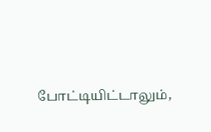போட்டியிட்டாலும்,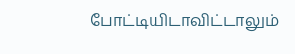போட்டியிடாவிட்டாலும்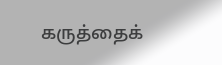கருத்தைக்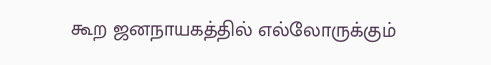கூற ஜனநாயகத்தில் எல்லோருக்கும்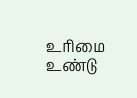உரிமை உண்டு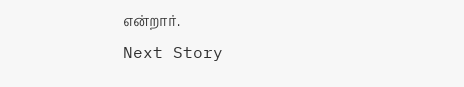என்றார்.
Next Story